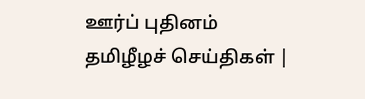ஊர்ப் புதினம்
தமிழீழச் செய்திகள் |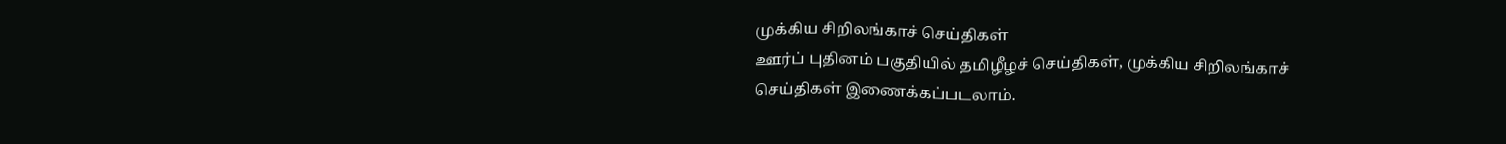முக்கிய சிறிலங்காச் செய்திகள்
ஊர்ப் புதினம் பகுதியில் தமிழீழச் செய்திகள், முக்கிய சிறிலங்காச் செய்திகள் இணைக்கப்படலாம்.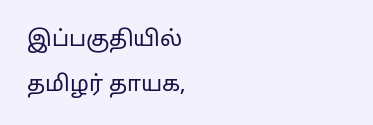இப்பகுதியில் தமிழர் தாயக,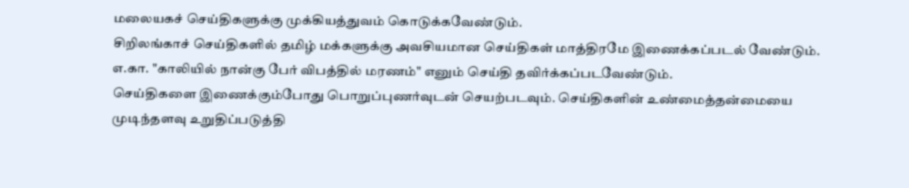மலையகச் செய்திகளுக்கு முக்கியத்துவம் கொடுக்கவேண்டும்.
சிறிலங்காச் செய்திகளில் தமிழ் மக்களுக்கு அவசியமான செய்திகள் மாத்திரமே இணைக்கப்படல் வேண்டும். எ.கா. "காலியில் நான்கு பேர் விபத்தில் மரணம்" எனும் செய்தி தவிர்க்கப்படவேண்டும்.
செய்திகளை இணைக்கும்போது பொறுப்புணர்வுடன் செயற்படவும். செய்திகளின் உண்மைத்தன்மையை முடிந்தளவு உறுதிப்படுத்தி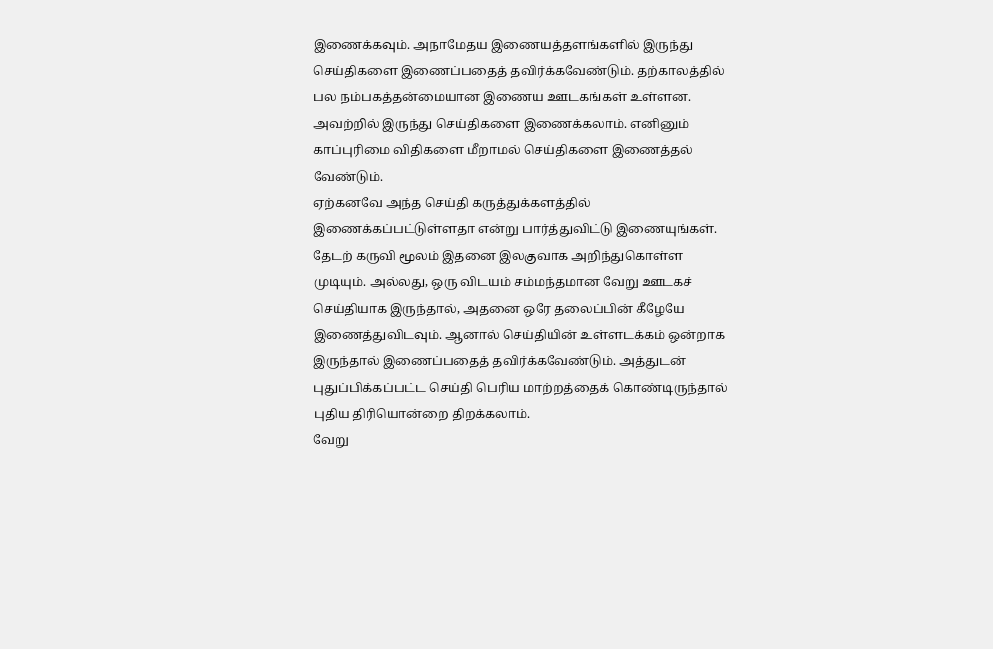இணைக்கவும். அநாமேதய இணையத்தளங்களில் இருந்து செய்திகளை இணைப்பதைத் தவிர்க்கவேண்டும். தற்காலத்தில் பல நம்பகத்தன்மையான இணைய ஊடகங்கள் உள்ளன. அவற்றில் இருந்து செய்திகளை இணைக்கலாம். எனினும் காப்புரிமை விதிகளை மீறாமல் செய்திகளை இணைத்தல் வேண்டும்.
ஏற்கனவே அந்த செய்தி கருத்துக்களத்தில் இணைக்கப்பட்டுள்ளதா என்று பார்த்துவிட்டு இணையுங்கள். தேடற் கருவி மூலம் இதனை இலகுவாக அறிந்துகொள்ள முடியும். அல்லது, ஒரு விடயம் சம்மந்தமான வேறு ஊடகச் செய்தியாக இருந்தால், அதனை ஒரே தலைப்பின் கீழேயே இணைத்துவிடவும். ஆனால் செய்தியின் உள்ளடக்கம் ஒன்றாக இருந்தால் இணைப்பதைத் தவிர்க்கவேண்டும். அத்துடன் புதுப்பிக்கப்பட்ட செய்தி பெரிய மாற்றத்தைக் கொண்டிருந்தால் புதிய திரியொன்றை திறக்கலாம்.
வேறு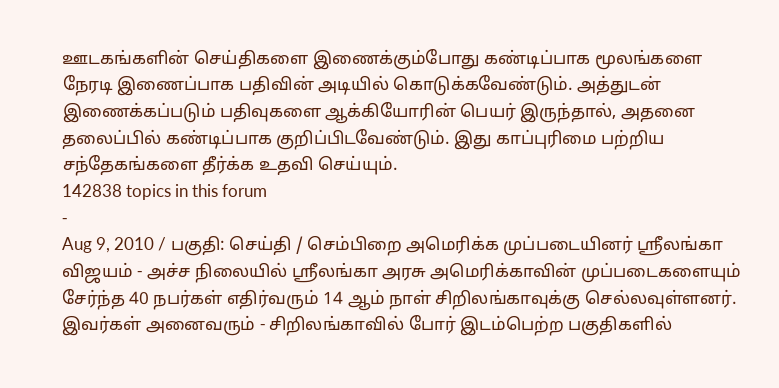ஊடகங்களின் செய்திகளை இணைக்கும்போது கண்டிப்பாக மூலங்களை நேரடி இணைப்பாக பதிவின் அடியில் கொடுக்கவேண்டும். அத்துடன் இணைக்கப்படும் பதிவுகளை ஆக்கியோரின் பெயர் இருந்தால், அதனை தலைப்பில் கண்டிப்பாக குறிப்பிடவேண்டும். இது காப்புரிமை பற்றிய சந்தேகங்களை தீர்க்க உதவி செய்யும்.
142838 topics in this forum
-
Aug 9, 2010 / பகுதி: செய்தி / செம்பிறை அமெரிக்க முப்படையினர் ஸ்ரீலங்கா விஜயம் - அச்ச நிலையில் ஸ்ரீலங்கா அரசு அமெரிக்காவின் முப்படைகளையும் சேர்ந்த 40 நபர்கள் எதிர்வரும் 14 ஆம் நாள் சிறிலங்காவுக்கு செல்லவுள்ளனர். இவர்கள் அனைவரும் - சிறிலங்காவில் போர் இடம்பெற்ற பகுதிகளில்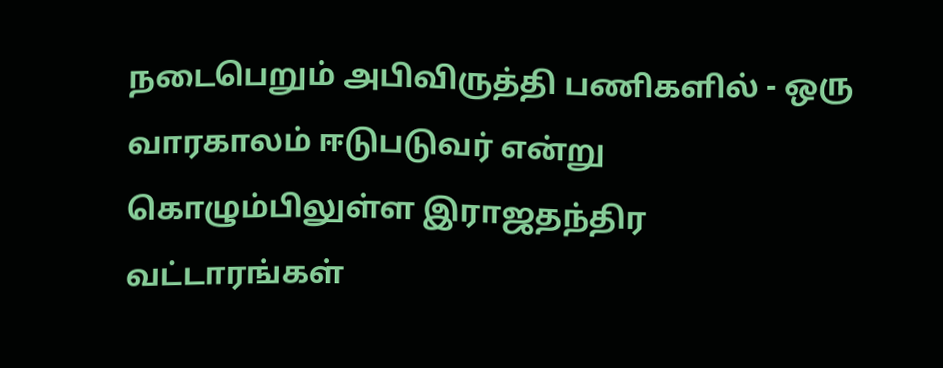நடைபெறும் அபிவிருத்தி பணிகளில் - ஒரு வாரகாலம் ஈடுபடுவர் என்று கொழும்பிலுள்ள இராஜதந்திர வட்டாரங்கள்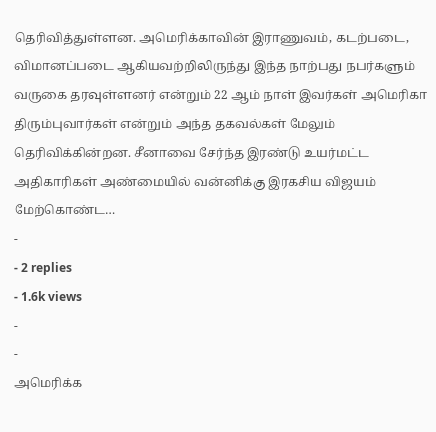தெரிவித்துள்ளன. அமெரிக்காவின் இராணுவம், கடற்படை, விமானப்படை ஆகியவற்றிலிருந்து இந்த நாற்பது நபர்களும் வருகை தரவுள்ளனர் என்றும் 22 ஆம் நாள் இவர்கள் அமெரிகா திரும்புவார்கள் என்றும் அந்த தகவல்கள் மேலும் தெரிவிக்கின்றன. சீனாவை சேர்ந்த இரண்டு உயர்மட்ட அதிகாரிகள் அண்மையில் வன்னிக்கு இரகசிய விஜயம் மேற்கொண்ட…
-
- 2 replies
- 1.6k views
-
-
அமெரிக்க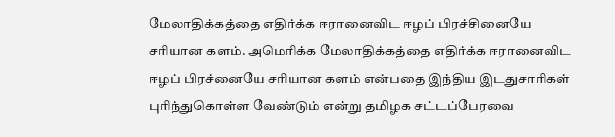மேலாதிக்கத்தை எதிர்க்க ஈரானைவிட ஈழப் பிரச்சினையே சரியான களம். அமெரிக்க மேலாதிக்கத்தை எதிர்க்க ஈரானைவிட ஈழப் பிரச்னையே சரியான களம் என்பதை இந்திய இடதுசாரிகள் புரிந்துகொள்ள வேண்டும் என்று தமிழக சட்டப்பேரவை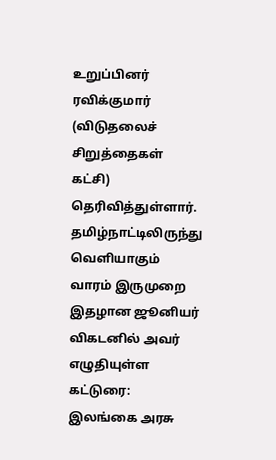உறுப்பினர் ரவிக்குமார் (விடுதலைச் சிறுத்தைகள் கட்சி) தெரிவித்துள்ளார். தமிழ்நாட்டிலிருந்து வெளியாகும் வாரம் இருமுறை இதழான ஜூனியர் விகடனில் அவர் எழுதியுள்ள கட்டுரை: இலங்கை அரசு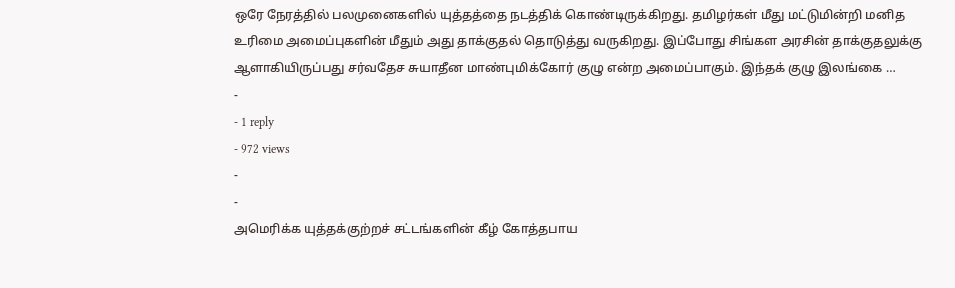ஒரே நேரத்தில் பலமுனைகளில் யுத்தத்தை நடத்திக் கொண்டிருக்கிறது. தமிழர்கள் மீது மட்டுமின்றி மனித உரிமை அமைப்புகளின் மீதும் அது தாக்குதல் தொடுத்து வருகிறது. இப்போது சிங்கள அரசின் தாக்குதலுக்கு ஆளாகியிருப்பது சர்வதேச சுயாதீன மாண்புமிக்கோர் குழு என்ற அமைப்பாகும். இந்தக் குழு இலங்கை …
-
- 1 reply
- 972 views
-
-
அமெரிக்க யுத்தக்குற்றச் சட்டங்களின் கீழ் கோத்தபாய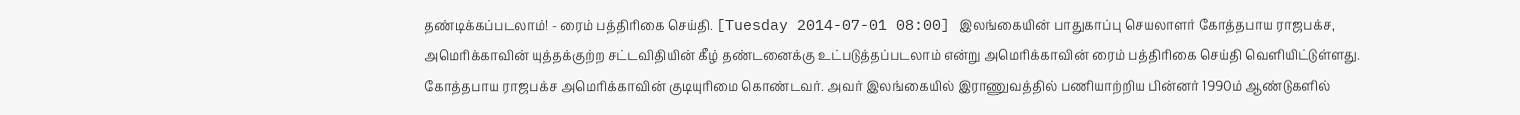தண்டிக்கப்படலாம்! - ரைம் பத்திரிகை செய்தி. [Tuesday 2014-07-01 08:00] இலங்கையின் பாதுகாப்பு செயலாளர் கோத்தபாய ராஜபக்ச, அமெரிக்காவின் யுத்தக்குற்ற சட்டவிதியின் கீழ் தண்டனைக்கு உட்படுத்தப்படலாம் என்று அமெரிக்காவின் ரைம் பத்திரிகை செய்தி வெளியிட்டுள்ளது. கோத்தபாய ராஜபக்ச அமெரிக்காவின் குடியுரிமை கொண்டவர். அவர் இலங்கையில் இராணுவத்தில் பணியாற்றிய பின்னர் 1990ம் ஆண்டுகளில்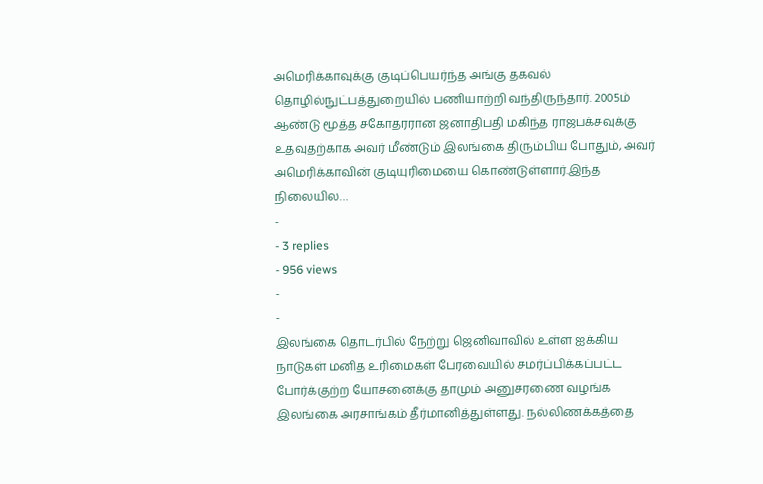அமெரிக்காவுக்கு குடிப்பெயர்ந்த அங்கு தகவல் தொழில்நுட்பத்துறையில் பணியாற்றி வந்திருந்தார். 2005ம் ஆண்டு மூத்த சகோதரரான ஜனாதிபதி மகிந்த ராஜபக்சவுக்கு உதவுதற்காக அவர் மீண்டும் இலங்கை திரும்பிய போதும், அவர் அமெரிக்காவின் குடியுரிமையை கொண்டுள்ளார்.இந்த நிலையில…
-
- 3 replies
- 956 views
-
-
இலங்கை தொடர்பில் நேற்று ஜெனிவாவில் உள்ள ஐக்கிய நாடுகள் மனித உரிமைகள் பேரவையில் சமர்ப்பிக்கப்பட்ட போர்க்குற்ற யோசனைக்கு தாமும் அனுசரணை வழங்க இலங்கை அரசாங்கம் தீர்மானித்துள்ளது. நல்லிணக்கத்தை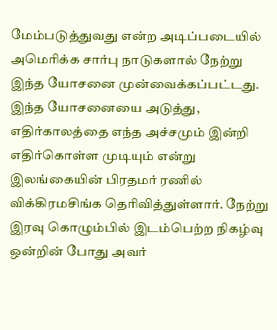மேம்படுத்துவது என்ற அடிப்படையில் அமெரிக்க சார்பு நாடுகளால் நேற்று இந்த யோசனை முன்வைக்கப்பட்டது. இந்த யோசனையை அடுத்து, எதிர்காலத்தை எந்த அச்சமும் இன்றி எதிர்கொள்ள முடியும் என்று இலங்கையின் பிரதமர் ரணில் விக்கிரமசிங்க தெரிவித்துள்ளார். நேற்று இரவு கொழும்பில் இடம்பெற்ற நிகழ்வு ஒன்றின் போது அவர்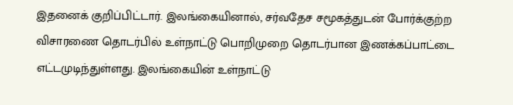இதனைக் குறிப்பிட்டார். இலங்கையினால், சர்வதேச சமூகத்துடன் போர்க்குற்ற விசாரணை தொடர்பில் உள்நாட்டு பொறிமுறை தொடர்பான இணக்கப்பாட்டை எட்டமுடிந்துள்ளது. இலங்கையின் உள்நாட்டு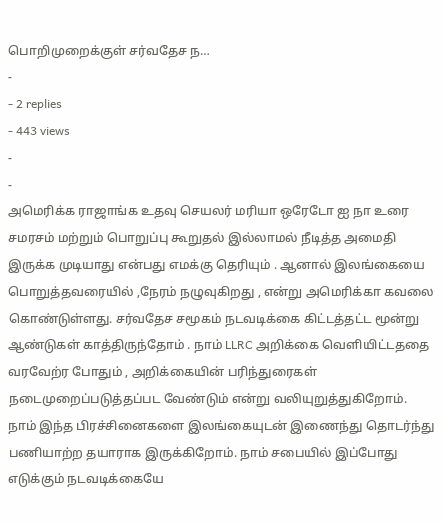பொறிமுறைக்குள் சர்வதேச ந…
-
- 2 replies
- 443 views
-
-
அமெரிக்க ராஜாங்க உதவு செயலர் மரியா ஒரேடோ ஐ நா உரை சமரசம் மற்றும் பொறுப்பு கூறுதல் இல்லாமல் நீடித்த அமைதி இருக்க முடியாது என்பது எமக்கு தெரியும் . ஆனால் இலங்கையை பொறுத்தவரையில் ,நேரம் நழுவுகிறது , என்று அமெரிக்கா கவலை கொண்டுள்ளது. சர்வதேச சமூகம் நடவடிக்கை கிட்டத்தட்ட மூன்று ஆண்டுகள் காத்திருந்தோம் . நாம் LLRC அறிக்கை வெளியிட்டததை வரவேற்ர போதும் , அறிக்கையின் பரிந்துரைகள் நடைமுறைப்படுத்தப்பட வேண்டும் என்று வலியுறுத்துகிறோம். நாம் இந்த பிரச்சினைகளை இலங்கையுடன் இணைந்து தொடர்ந்து பணியாற்ற தயாராக இருக்கிறோம். நாம் சபையில் இப்போது எடுக்கும் நடவடிக்கையே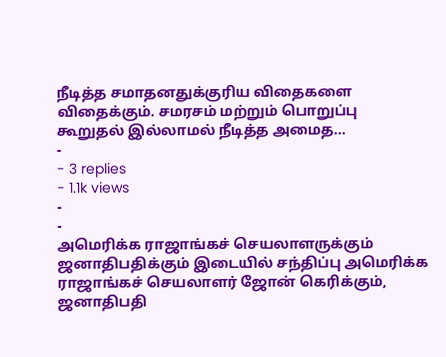நீடித்த சமாதனதுக்குரிய விதைகளை விதைக்கும். சமரசம் மற்றும் பொறுப்பு கூறுதல் இல்லாமல் நீடித்த அமைத…
-
- 3 replies
- 1.1k views
-
-
அமெரிக்க ராஜாங்கச் செயலாளருக்கும் ஜனாதிபதிக்கும் இடையில் சந்திப்பு அமெரிக்க ராஜாங்கச் செயலாளர் ஜோன் கெரிக்கும், ஜனாதிபதி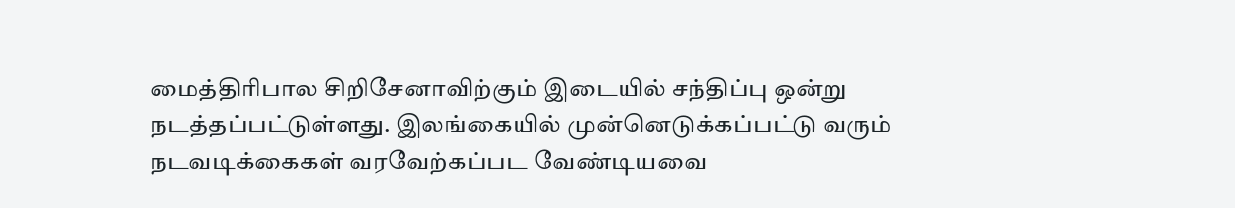மைத்திரிபால சிறிசேனாவிற்கும் இடையில் சந்திப்பு ஒன்று நடத்தப்பட்டுள்ளது. இலங்கையில் முன்னெடுக்கப்பட்டு வரும் நடவடிக்கைகள் வரவேற்கப்பட வேண்டியவை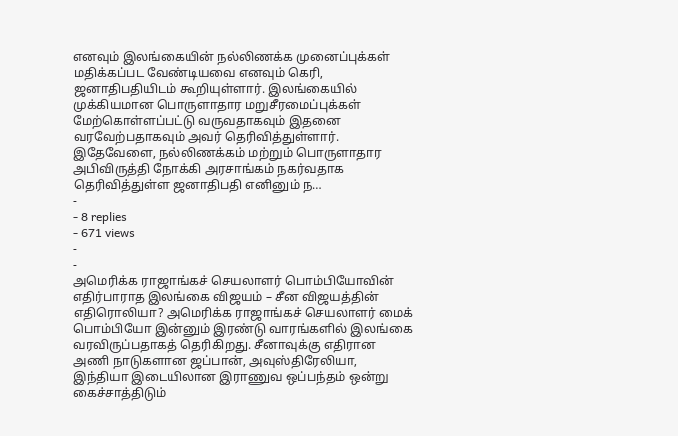எனவும் இலங்கையின் நல்லிணக்க முனைப்புக்கள் மதிக்கப்பட வேண்டியவை எனவும் கெரி, ஜனாதிபதியிடம் கூறியுள்ளார். இலங்கையில் முக்கியமான பொருளாதார மறுசீரமைப்புக்கள் மேற்கொள்ளப்பட்டு வருவதாகவும் இதனை வரவேற்பதாகவும் அவர் தெரிவித்துள்ளார். இதேவேளை, நல்லிணக்கம் மற்றும் பொருளாதார அபிவிருத்தி நோக்கி அரசாங்கம் நகர்வதாக தெரிவித்துள்ள ஜனாதிபதி எனினும் ந…
-
- 8 replies
- 671 views
-
-
அமெரிக்க ராஜாங்கச் செயலாளர் பொம்பியோவின் எதிர்பாராத இலங்கை விஜயம் – சீன விஜயத்தின் எதிரொலியா? அமெரிக்க ராஜாங்கச் செயலாளர் மைக் பொம்பியோ இன்னும் இரண்டு வாரங்களில் இலங்கை வரவிருப்பதாகத் தெரிகிறது. சீனாவுக்கு எதிரான அணி நாடுகளான ஜப்பான், அவுஸ்திரேலியா, இந்தியா இடையிலான இராணுவ ஒப்பந்தம் ஒன்று கைச்சாத்திடும்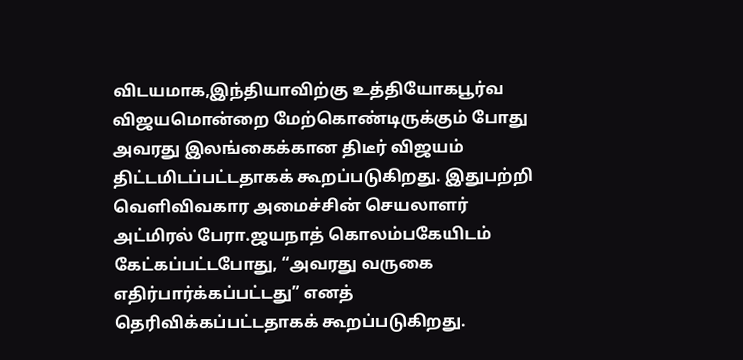விடயமாக,இந்தியாவிற்கு உத்தியோகபூர்வ விஜயமொன்றை மேற்கொண்டிருக்கும் போது அவரது இலங்கைக்கான திடீர் விஜயம் திட்டமிடப்பட்டதாகக் கூறப்படுகிறது. இதுபற்றி வெளிவிவகார அமைச்சின் செயலாளர் அட்மிரல் பேரா.ஜயநாத் கொலம்பகேயிடம் கேட்கப்பட்டபோது, “அவரது வருகை எதிர்பார்க்கப்பட்டது” எனத் தெரிவிக்கப்பட்டதாகக் கூறப்படுகிறது.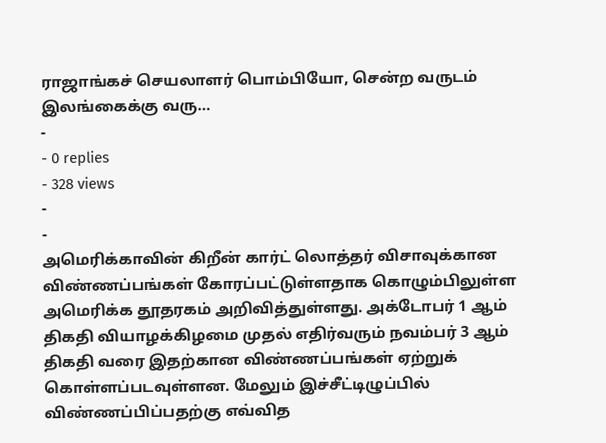ராஜாங்கச் செயலாளர் பொம்பியோ, சென்ற வருடம் இலங்கைக்கு வரு…
-
- 0 replies
- 328 views
-
-
அமெரிக்காவின் கிறீன் கார்ட் லொத்தர் விசாவுக்கான விண்ணப்பங்கள் கோரப்பட்டுள்ளதாக கொழும்பிலுள்ள அமெரிக்க தூதரகம் அறிவித்துள்ளது. அக்டோபர் 1 ஆம் திகதி வியாழக்கிழமை முதல் எதிர்வரும் நவம்பர் 3 ஆம் திகதி வரை இதற்கான விண்ணப்பங்கள் ஏற்றுக் கொள்ளப்படவுள்ளன. மேலும் இச்சீட்டிழுப்பில் விண்ணப்பிப்பதற்கு எவ்வித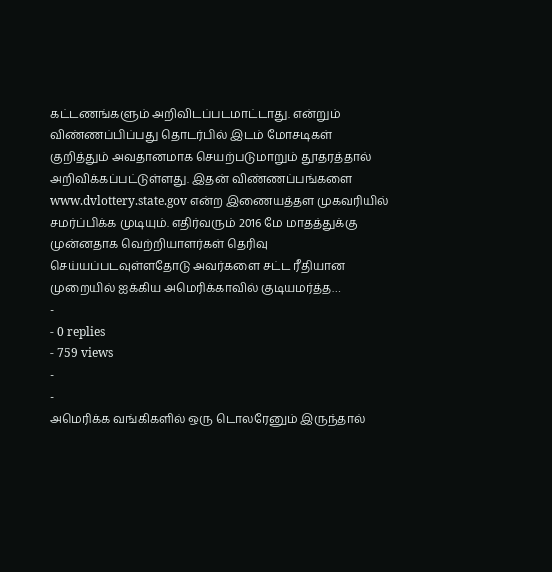கட்டணங்களும் அறிவிடப்படமாட்டாது. என்றும் விண்ணப்பிப்பது தொடர்பில் இடம் மோசடிகள் குறித்தும் அவதானமாக செயற்படுமாறும் தூதரத்தால் அறிவிக்கப்பட்டுள்ளது. இதன் விண்ணப்பங்களை www.dvlottery.state.gov என்ற இணையத்தள முகவரியில் சமர்ப்பிக்க முடியும். எதிர்வரும் 2016 மே மாதத்துக்கு முன்னதாக வெற்றியாளர்கள் தெரிவு செய்யப்படவுள்ளதோடு அவர்களை சட்ட ரீதியான முறையில் ஐக்கிய அமெரிக்காவில் குடியமர்த்த…
-
- 0 replies
- 759 views
-
-
அமெரிக்க வங்கிகளில் ஒரு டொலரேனும் இருந்தால்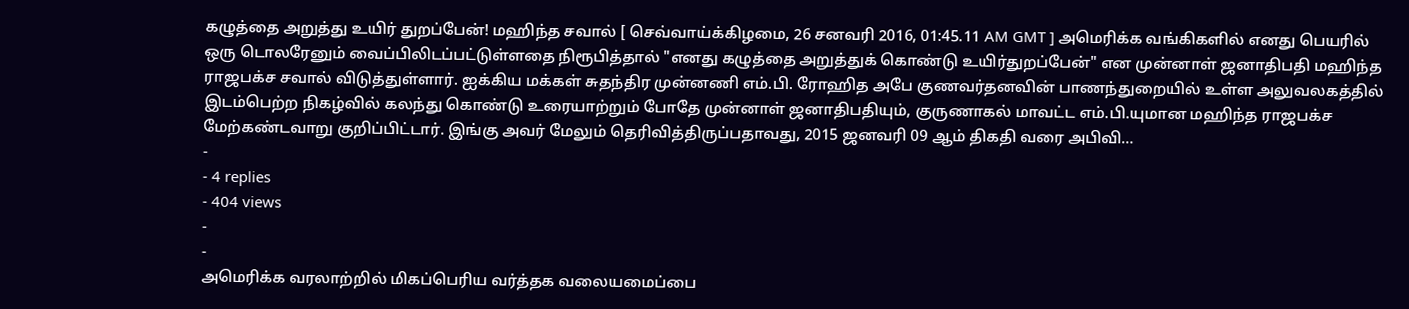கழுத்தை அறுத்து உயிர் துறப்பேன்! மஹிந்த சவால் [ செவ்வாய்க்கிழமை, 26 சனவரி 2016, 01:45.11 AM GMT ] அமெரிக்க வங்கிகளில் எனது பெயரில் ஒரு டொலரேனும் வைப்பிலிடப்பட்டுள்ளதை நிரூபித்தால் "எனது கழுத்தை அறுத்துக் கொண்டு உயிர்துறப்பேன்" என முன்னாள் ஜனாதிபதி மஹிந்த ராஜபக்ச சவால் விடுத்துள்ளார். ஐக்கிய மக்கள் சுதந்திர முன்னணி எம்.பி. ரோஹித அபே குணவர்தனவின் பாணந்துறையில் உள்ள அலுவலகத்தில் இடம்பெற்ற நிகழ்வில் கலந்து கொண்டு உரையாற்றும் போதே முன்னாள் ஜனாதிபதியும், குருணாகல் மாவட்ட எம்.பி.யுமான மஹிந்த ராஜபக்ச மேற்கண்டவாறு குறிப்பிட்டார். இங்கு அவர் மேலும் தெரிவித்திருப்பதாவது, 2015 ஜனவரி 09 ஆம் திகதி வரை அபிவி…
-
- 4 replies
- 404 views
-
-
அமெரிக்க வரலாற்றில் மிகப்பெரிய வர்த்தக வலையமைப்பை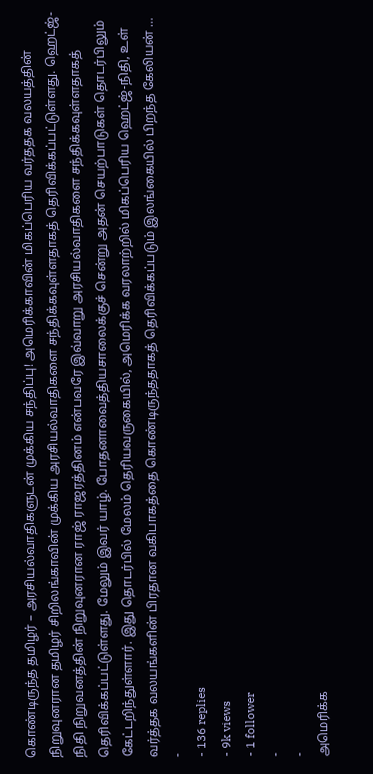கொண்டிருந்த தமிழர் – அரசியல்வாதிகளுடன் முக்கிய சந்திப்பு! அமெரிக்காவின் மிகப்பெரிய வர்ததக வலயத்தின் நிறுவுனரான தமிழர் சிறிலங்காவின் முக்கிய அரசியல்வாதிகளை சந்திக்கவுள்ளதாகத் தெரிவிக்கப்பட்டுள்ளது. ஹெட்ஜ்-நிதி நிறுவனத்தின் நிறுவுனரான ராஜ் ராஜரத்தினம் என்பவரே இவ்வாறு அரசியல்வாதிகளை சந்திக்கவுள்ளதாகத் தெரிவிக்கப்பட்டுள்ளது. மேலும் இவர் யாழ். போதனாவைத்தியசாலைக்குச் சென்று அதன் செயற்பாடுகள் தொடர்பிலும் கேட்டறிந்துள்ளார். இது தொடர்பில் மேலம் தெரியவருகையில், அமெரிக்க வரலாற்றில் மிகப்பெரிய ஹெட்ஜ்-நிதி, உள் வர்த்தக வலயங்களின் பிரதான வகிபாகத்தை கொண்டிருந்ததாகத் தெரிவிக்கப்படும் இலங்கையில் பிறந்த கேலியன் …
-
- 136 replies
- 9k views
- 1 follower
-
-
அமெரிக்க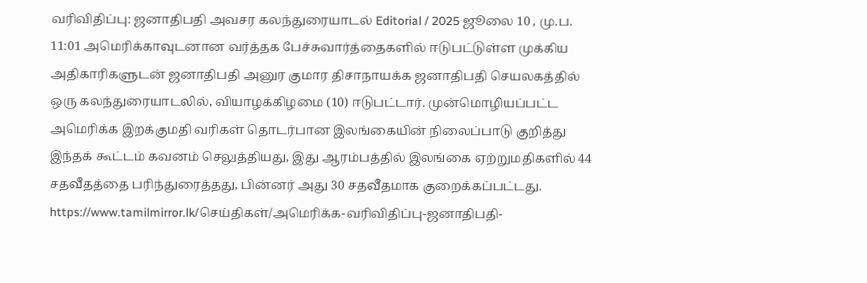வரிவிதிப்பு: ஜனாதிபதி அவசர கலந்துரையாடல் Editorial / 2025 ஜூலை 10 , மு.ப. 11:01 அமெரிக்காவுடனான வர்த்தக பேச்சுவார்த்தைகளில் ஈடுபட்டுள்ள முக்கிய அதிகாரிகளுடன் ஜனாதிபதி அனுர குமார திசாநாயக்க ஜனாதிபதி செயலகத்தில் ஒரு கலந்துரையாடலில், வியாழக்கிழமை (10) ஈடுபட்டார். முன்மொழியப்பட்ட அமெரிக்க இறக்குமதி வரிகள் தொடர்பான இலங்கையின் நிலைப்பாடு குறித்து இந்தக் கூட்டம் கவனம் செலுத்தியது, இது ஆரம்பத்தில் இலங்கை ஏற்றுமதிகளில் 44 சதவீதத்தை பரிந்துரைத்தது, பின்னர் அது 30 சதவீதமாக குறைக்கப்பட்டது. https://www.tamilmirror.lk/செய்திகள்/அமெரிக்க-வரிவிதிப்பு-ஜனாதிபதி-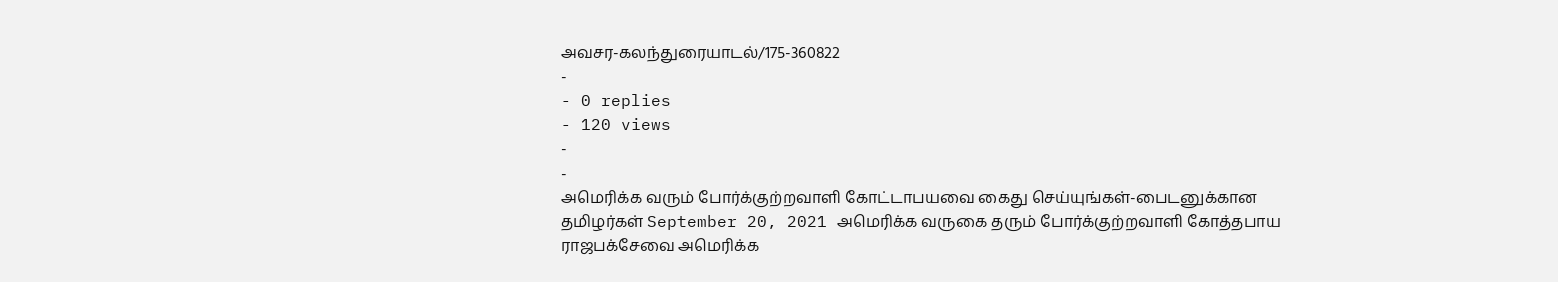அவசர-கலந்துரையாடல்/175-360822
-
- 0 replies
- 120 views
-
-
அமெரிக்க வரும் போர்க்குற்றவாளி கோட்டாபயவை கைது செய்யுங்கள்-பைடனுக்கான தமிழர்கள் September 20, 2021 அமெரிக்க வருகை தரும் போர்க்குற்றவாளி கோத்தபாய ராஜபக்சேவை அமெரிக்க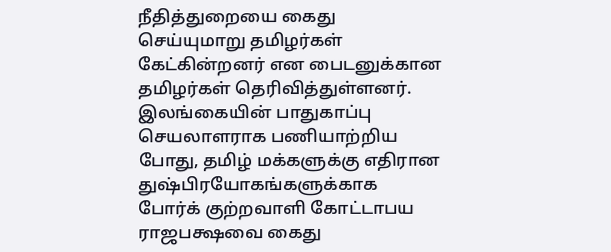நீதித்துறையை கைது செய்யுமாறு தமிழர்கள் கேட்கின்றனர் என பைடனுக்கான தமிழர்கள் தெரிவித்துள்ளனர். இலங்கையின் பாதுகாப்பு செயலாளராக பணியாற்றிய போது, தமிழ் மக்களுக்கு எதிரான துஷ்பிரயோகங்களுக்காக போர்க் குற்றவாளி கோட்டாபய ராஜபக்ஷவை கைது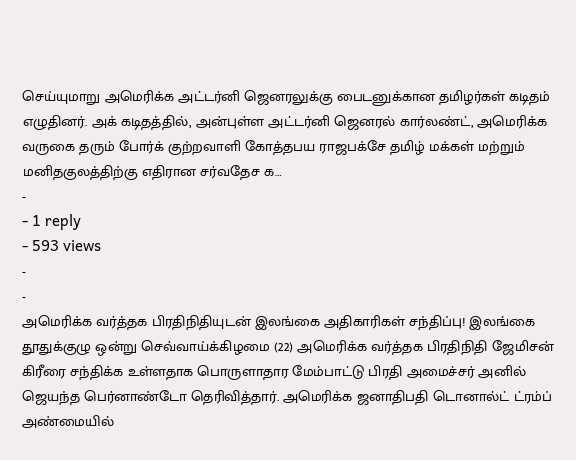செய்யுமாறு அமெரிக்க அட்டர்னி ஜெனரலுக்கு பைடனுக்கான தமிழர்கள் கடிதம் எழுதினர். அக் கடிதத்தில், அன்புள்ள அட்டர்னி ஜெனரல் கார்லண்ட், அமெரிக்க வருகை தரும் போர்க் குற்றவாளி கோத்தபய ராஜபக்சே தமிழ் மக்கள் மற்றும் மனிதகுலத்திற்கு எதிரான சர்வதேச க…
-
- 1 reply
- 593 views
-
-
அமெரிக்க வர்த்தக பிரதிநிதியுடன் இலங்கை அதிகாரிகள் சந்திப்பு! இலங்கை தூதுக்குழு ஒன்று செவ்வாய்க்கிழமை (22) அமெரிக்க வர்த்தக பிரதிநிதி ஜேமிசன் கிரீரை சந்திக்க உள்ளதாக பொருளாதார மேம்பாட்டு பிரதி அமைச்சர் அனில் ஜெயந்த பெர்னாண்டோ தெரிவித்தார். அமெரிக்க ஜனாதிபதி டொனால்ட் ட்ரம்ப் அண்மையில்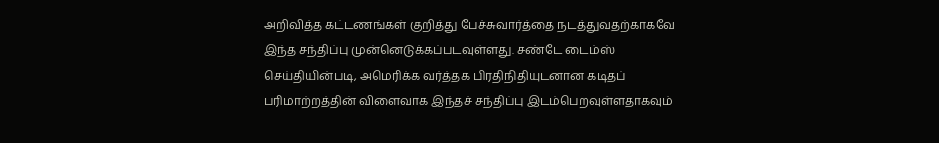அறிவித்த கட்டணங்கள் குறித்து பேச்சுவார்த்தை நடத்துவதற்காகவே இந்த சந்திப்பு முன்னெடுக்கப்படவுள்ளது. சண்டே டைம்ஸ் செய்தியின்படி, அமெரிக்க வர்த்தக பிரதிநிதியுடனான கடிதப் பரிமாற்றத்தின் விளைவாக இந்தச் சந்திப்பு இடம்பெறவுள்ளதாகவும்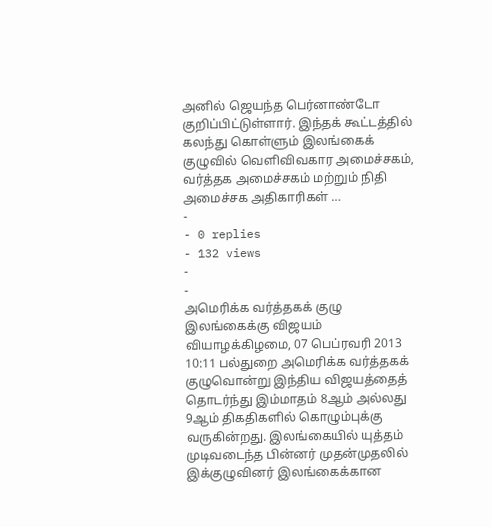அனில் ஜெயந்த பெர்னாண்டோ குறிப்பிட்டுள்ளார். இந்தக் கூட்டத்தில் கலந்து கொள்ளும் இலங்கைக் குழுவில் வெளிவிவகார அமைச்சகம், வர்த்தக அமைச்சகம் மற்றும் நிதி அமைச்சக அதிகாரிகள் …
-
- 0 replies
- 132 views
-
-
அமெரிக்க வர்த்தகக் குழு இலங்கைக்கு விஜயம் வியாழக்கிழமை, 07 பெப்ரவரி 2013 10:11 பல்துறை அமெரிக்க வர்த்தகக் குழுவொன்று இந்திய விஜயத்தைத் தொடர்ந்து இம்மாதம் 8ஆம் அல்லது 9ஆம் திகதிகளில் கொழும்புக்கு வருகின்றது. இலங்கையில் யுத்தம் முடிவடைந்த பின்னர் முதன்முதலில் இக்குழுவினர் இலங்கைக்கான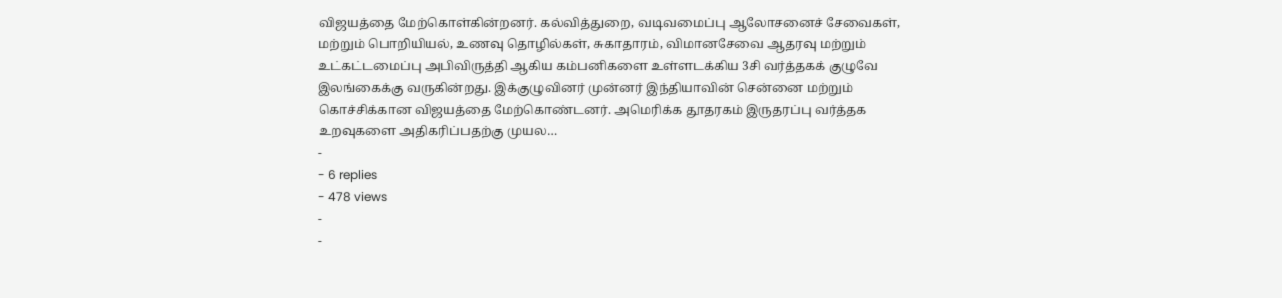விஜயத்தை மேற்கொள்கின்றனர். கல்வித்துறை, வடிவமைப்பு ஆலோசனைச் சேவைகள், மற்றும் பொறியியல், உணவு தொழில்கள், சுகாதாரம், விமானசேவை ஆதரவு மற்றும் உட்கட்டமைப்பு அபிவிருத்தி ஆகிய கம்பனிகளை உள்ளடக்கிய 3சி வர்த்தகக் குழுவே இலங்கைக்கு வருகின்றது. இக்குழுவினர் முன்னர் இந்தியாவின் சென்னை மற்றும் கொச்சிக்கான விஜயத்தை மேற்கொண்டனர். அமெரிக்க தூதரகம் இருதரப்பு வர்த்தக உறவுகளை அதிகரிப்பதற்கு முயல…
-
- 6 replies
- 478 views
-
-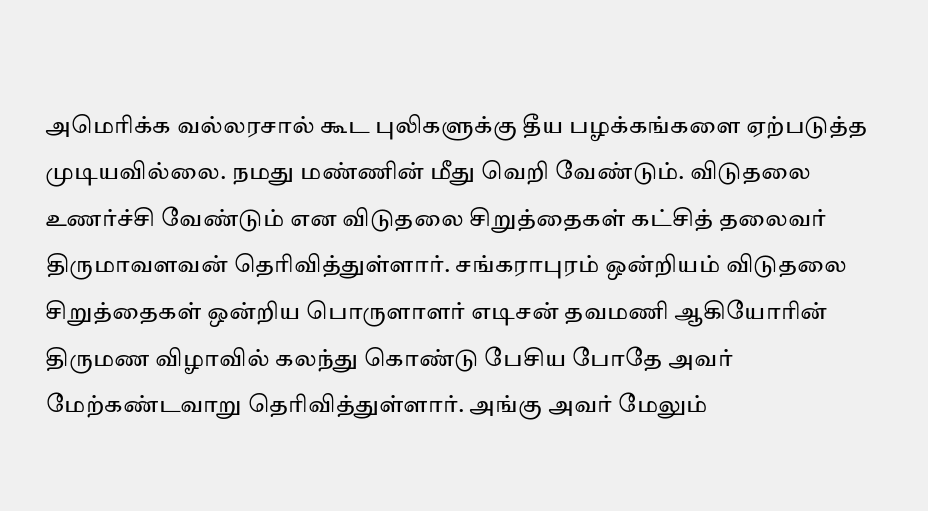அமெரிக்க வல்லரசால் கூட புலிகளுக்கு தீய பழக்கங்களை ஏற்படுத்த முடியவில்லை. நமது மண்ணின் மீது வெறி வேண்டும். விடுதலை உணர்ச்சி வேண்டும் என விடுதலை சிறுத்தைகள் கட்சித் தலைவர் திருமாவளவன் தெரிவித்துள்ளார். சங்கராபுரம் ஒன்றியம் விடுதலை சிறுத்தைகள் ஒன்றிய பொருளாளர் எடிசன் தவமணி ஆகியோரின் திருமண விழாவில் கலந்து கொண்டு பேசிய போதே அவர் மேற்கண்டவாறு தெரிவித்துள்ளார். அங்கு அவர் மேலும்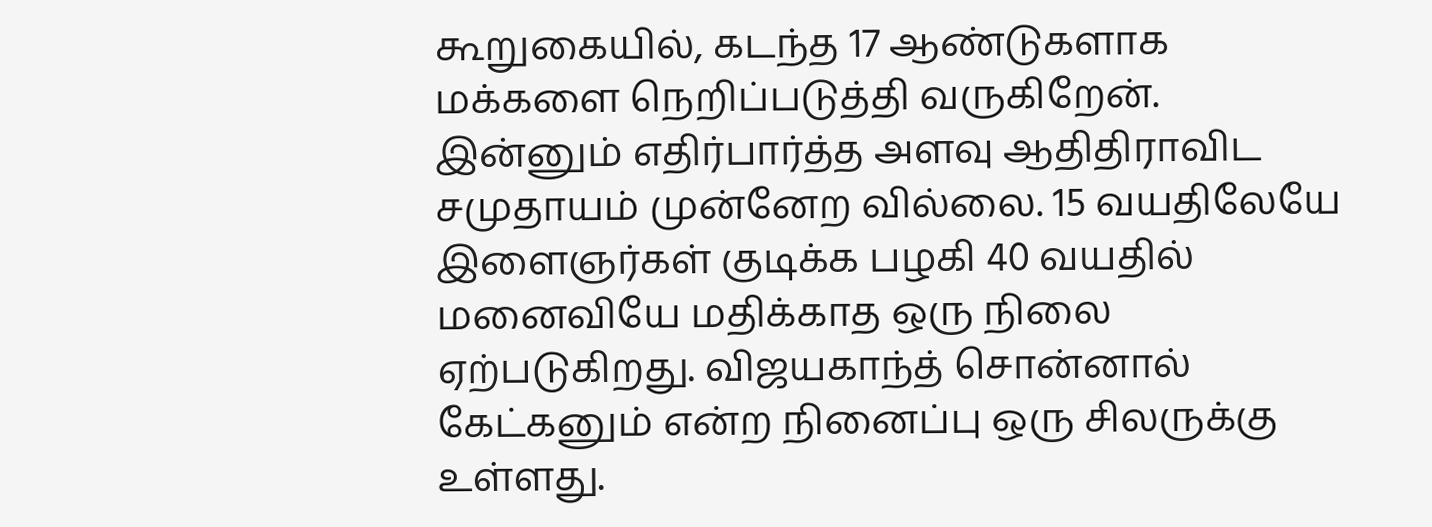கூறுகையில், கடந்த 17 ஆண்டுகளாக மக்களை நெறிப்படுத்தி வருகிறேன். இன்னும் எதிர்பார்த்த அளவு ஆதிதிராவிட சமுதாயம் முன்னேற வில்லை. 15 வயதிலேயே இளைஞர்கள் குடிக்க பழகி 40 வயதில் மனைவியே மதிக்காத ஒரு நிலை ஏற்படுகிறது. விஜயகாந்த் சொன்னால் கேட்கனும் என்ற நினைப்பு ஒரு சிலருக்கு உள்ளது.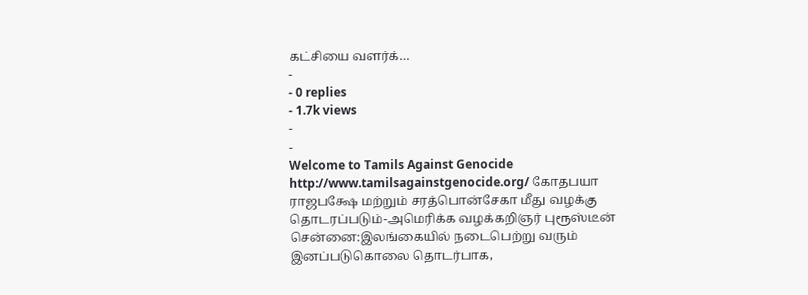கட்சியை வளர்க்…
-
- 0 replies
- 1.7k views
-
-
Welcome to Tamils Against Genocide http://www.tamilsagainstgenocide.org/ கோதபயா ராஜபக்ஷே மற்றும் சரத்பொன்சேகா மீது வழக்கு தொடரப்படும்-அமெரிக்க வழக்கறிஞர் புரூஸ்டீன் சென்னை:இலங்கையில் நடைபெற்று வரும் இனப்படுகொலை தொடர்பாக,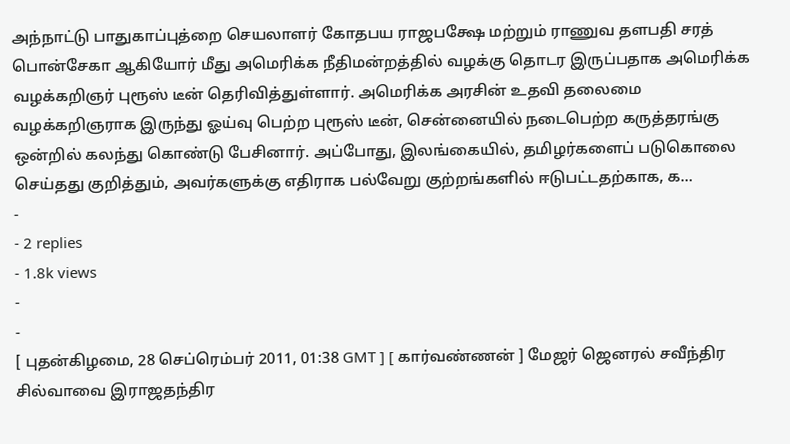அந்நாட்டு பாதுகாப்புத்றை செயலாளர் கோதபய ராஜபக்ஷே மற்றும் ராணுவ தளபதி சரத் பொன்சேகா ஆகியோர் மீது அமெரிக்க நீதிமன்றத்தில் வழக்கு தொடர இருப்பதாக அமெரிக்க வழக்கறிஞர் புரூஸ் டீன் தெரிவித்துள்ளார். அமெரிக்க அரசின் உதவி தலைமை வழக்கறிஞராக இருந்து ஓய்வு பெற்ற புரூஸ் டீன், சென்னையில் நடைபெற்ற கருத்தரங்கு ஒன்றில் கலந்து கொண்டு பேசினார். அப்போது, இலங்கையில், தமிழர்களைப் படுகொலை செய்தது குறித்தும், அவர்களுக்கு எதிராக பல்வேறு குற்றங்களில் ஈடுபட்டதற்காக, க…
-
- 2 replies
- 1.8k views
-
-
[ புதன்கிழமை, 28 செப்ரெம்பர் 2011, 01:38 GMT ] [ கார்வண்ணன் ] மேஜர் ஜெனரல் சவீந்திர சில்வாவை இராஜதந்திர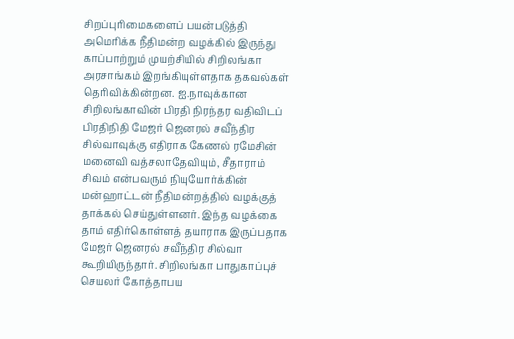சிறப்புரிமைகளைப் பயன்படுத்தி அமெரிக்க நீதிமன்ற வழக்கில் இருந்து காப்பாற்றும் முயற்சியில் சிறிலங்கா அரசாங்கம் இறங்கியுள்ளதாக தகவல்கள் தெரிவிக்கின்றன. ஐ.நாவுக்கான சிறிலங்காவின் பிரதி நிரந்தர வதிவிடப் பிரதிநிதி மேஜர் ஜெனரல் சவீந்திர சில்வாவுக்கு எதிராக கேணல் ரமேசின் மனைவி வத்சலாதேவியும், சீதாராம் சிவம் என்பவரும் நியுயோர்க்கின் மன்ஹாட்டன் நீதிமன்றத்தில் வழக்குத் தாக்கல் செய்துள்ளனர். இந்த வழக்கை தாம் எதிர்கொள்ளத் தயாராக இருப்பதாக மேஜர் ஜெனரல் சவீந்திர சில்வா கூறியிருந்தார். சிறிலங்கா பாதுகாப்புச் செயலர் கோத்தாபய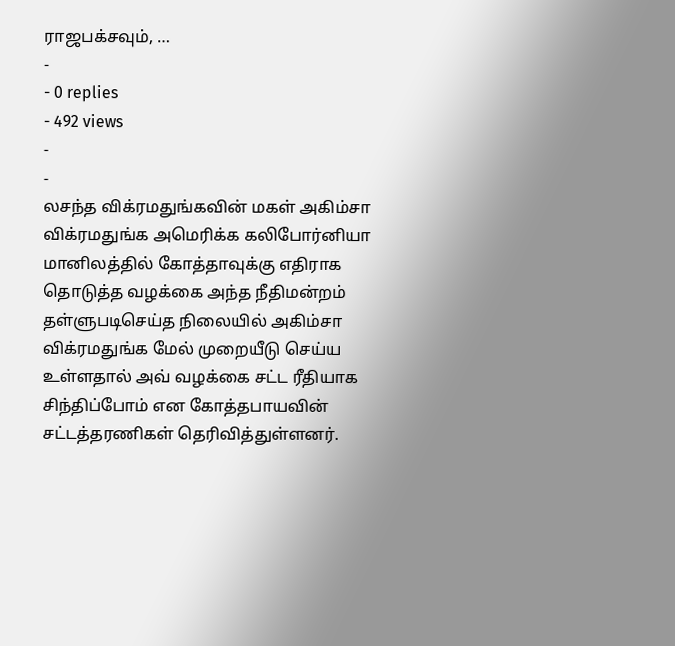ராஜபக்சவும், …
-
- 0 replies
- 492 views
-
-
லசந்த விக்ரமதுங்கவின் மகள் அகிம்சா விக்ரமதுங்க அமெரிக்க கலிபோர்னியா மானிலத்தில் கோத்தாவுக்கு எதிராக தொடுத்த வழக்கை அந்த நீதிமன்றம் தள்ளுபடிசெய்த நிலையில் அகிம்சா விக்ரமதுங்க மேல் முறையீடு செய்ய உள்ளதால் அவ் வழக்கை சட்ட ரீதியாக சிந்திப்போம் என கோத்தபாயவின் சட்டத்தரணிகள் தெரிவித்துள்ளனர்.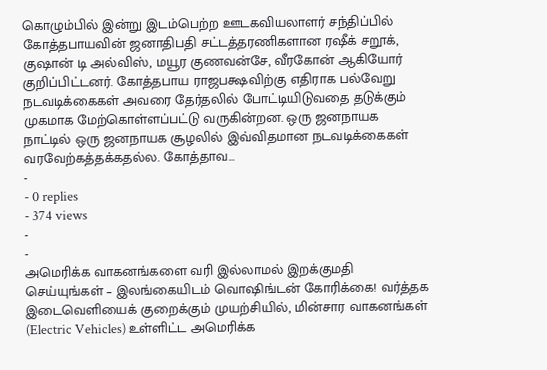கொழும்பில் இன்று இடம்பெற்ற ஊடகவியலாளர் சந்திப்பில் கோத்தபாயவின் ஜனாதிபதி சட்டத்தரணிகளான ரஷீக் சறூக், குஷான் டி அல்விஸ், மயூர குணவன்சே, வீரகோன் ஆகியோர் குறிப்பிட்டனர். கோத்தபாய ராஜபக்ஷவிற்கு எதிராக பல்வேறு நடவடிக்கைகள் அவரை தேர்தலில் போட்டியிடுவதை தடுக்கும் முகமாக மேற்கொள்ளப்பட்டு வருகின்றன. ஒரு ஜனநாயக நாட்டில் ஒரு ஜனநாயக சூழலில் இவ்விதமான நடவடிக்கைகள் வரவேற்கத்தக்கதல்ல. கோத்தாவ…
-
- 0 replies
- 374 views
-
-
அமெரிக்க வாகனங்களை வரி இல்லாமல் இறக்குமதி செய்யுங்கள் – இலங்கையிடம் வொஷிங்டன் கோரிக்கை! வர்த்தக இடைவெளியைக் குறைக்கும் முயற்சியில், மின்சார வாகனங்கள் (Electric Vehicles) உள்ளிட்ட அமெரிக்க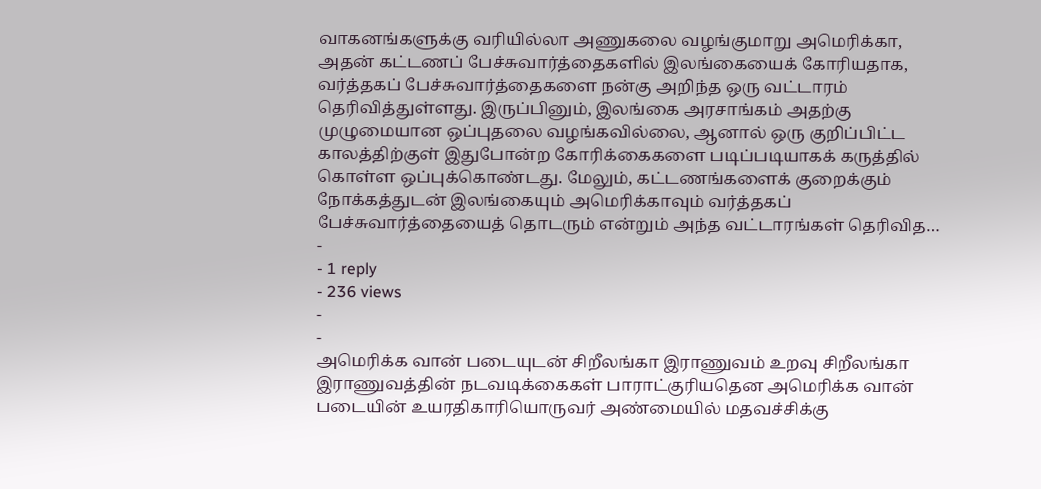வாகனங்களுக்கு வரியில்லா அணுகலை வழங்குமாறு அமெரிக்கா, அதன் கட்டணப் பேச்சுவார்த்தைகளில் இலங்கையைக் கோரியதாக, வர்த்தகப் பேச்சுவார்த்தைகளை நன்கு அறிந்த ஒரு வட்டாரம் தெரிவித்துள்ளது. இருப்பினும், இலங்கை அரசாங்கம் அதற்கு முழுமையான ஒப்புதலை வழங்கவில்லை, ஆனால் ஒரு குறிப்பிட்ட காலத்திற்குள் இதுபோன்ற கோரிக்கைகளை படிப்படியாகக் கருத்தில் கொள்ள ஒப்புக்கொண்டது. மேலும், கட்டணங்களைக் குறைக்கும் நோக்கத்துடன் இலங்கையும் அமெரிக்காவும் வர்த்தகப் பேச்சுவார்த்தையைத் தொடரும் என்றும் அந்த வட்டாரங்கள் தெரிவித…
-
- 1 reply
- 236 views
-
-
அமெரிக்க வான் படையுடன் சிறீலங்கா இராணுவம் உறவு சிறீலங்கா இராணுவத்தின் நடவடிக்கைகள் பாராட்குரியதென அமெரிக்க வான் படையின் உயரதிகாரியொருவர் அண்மையில் மதவச்சிக்கு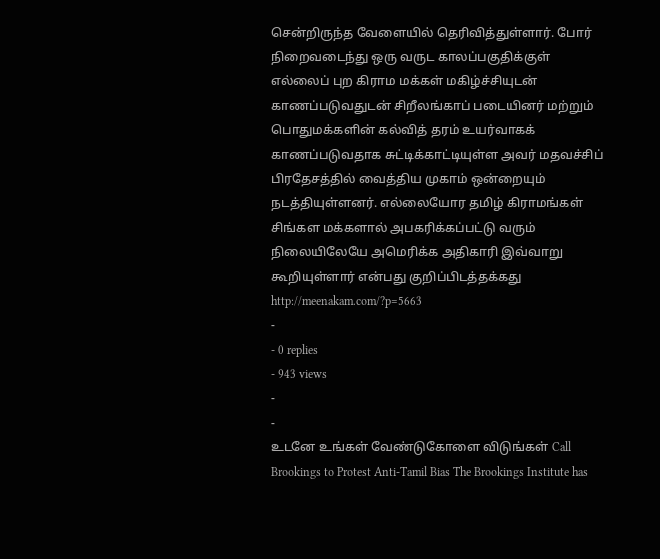சென்றிருந்த வேளையில் தெரிவித்துள்ளார். போர் நிறைவடைந்து ஒரு வருட காலப்பகுதிக்குள் எல்லைப் புற கிராம மக்கள் மகிழ்ச்சியுடன் காணப்படுவதுடன் சிறீலங்காப் படையினர் மற்றும் பொதுமக்களின் கல்வித் தரம் உயர்வாகக் காணப்படுவதாக சுட்டிக்காட்டியுள்ள அவர் மதவச்சிப் பிரதேசத்தில் வைத்திய முகாம் ஒன்றையும் நடத்தியுள்ளனர். எல்லையோர தமிழ் கிராமங்கள் சிங்கள மக்களால் அபகரிக்கப்பட்டு வரும் நிலையிலேயே அமெரிக்க அதிகாரி இவ்வாறு கூறியுள்ளார் என்பது குறிப்பிடத்தக்கது http://meenakam.com/?p=5663
-
- 0 replies
- 943 views
-
-
உடனே உங்கள் வேண்டுகோளை விடுங்கள் Call Brookings to Protest Anti-Tamil Bias The Brookings Institute has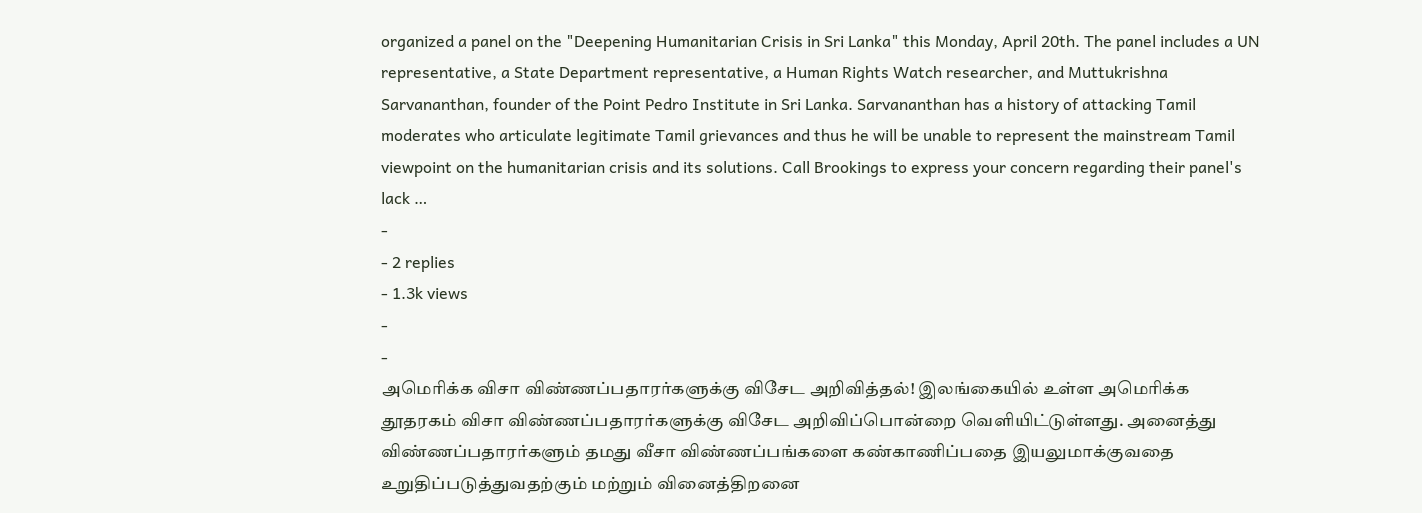organized a panel on the "Deepening Humanitarian Crisis in Sri Lanka" this Monday, April 20th. The panel includes a UN representative, a State Department representative, a Human Rights Watch researcher, and Muttukrishna Sarvananthan, founder of the Point Pedro Institute in Sri Lanka. Sarvananthan has a history of attacking Tamil moderates who articulate legitimate Tamil grievances and thus he will be unable to represent the mainstream Tamil viewpoint on the humanitarian crisis and its solutions. Call Brookings to express your concern regarding their panel's lack …
-
- 2 replies
- 1.3k views
-
-
அமெரிக்க விசா விண்ணப்பதாரர்களுக்கு விசேட அறிவித்தல்! இலங்கையில் உள்ள அமெரிக்க தூதரகம் விசா விண்ணப்பதாரர்களுக்கு விசேட அறிவிப்பொன்றை வெளியிட்டுள்ளது. அனைத்து விண்ணப்பதாரர்களும் தமது வீசா விண்ணப்பங்களை கண்காணிப்பதை இயலுமாக்குவதை உறுதிப்படுத்துவதற்கும் மற்றும் வினைத்திறனை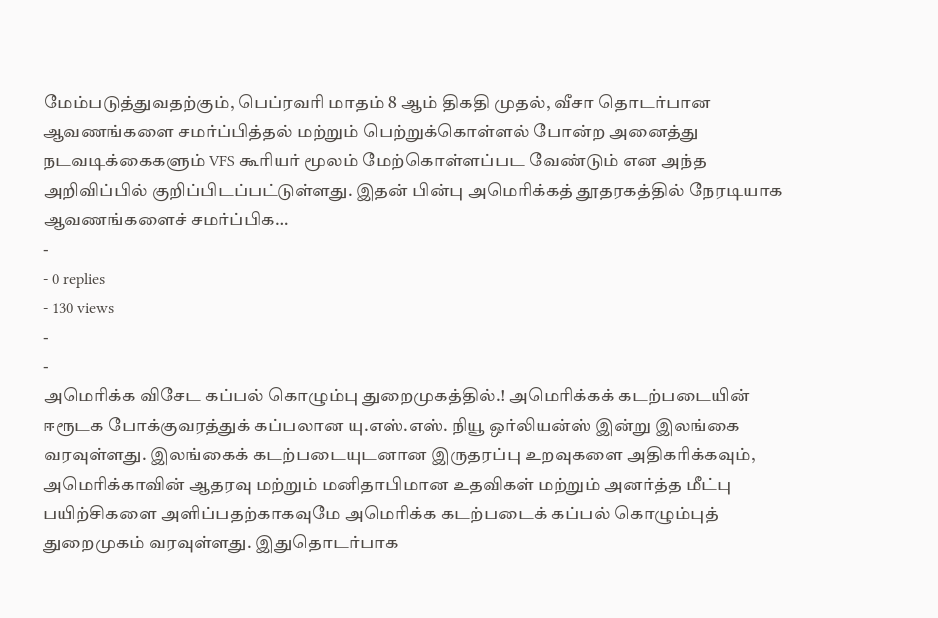மேம்படுத்துவதற்கும், பெப்ரவரி மாதம் 8 ஆம் திகதி முதல், வீசா தொடர்பான ஆவணங்களை சமர்ப்பித்தல் மற்றும் பெற்றுக்கொள்ளல் போன்ற அனைத்து நடவடிக்கைகளும் VFS கூரியர் மூலம் மேற்கொள்ளப்பட வேண்டும் என அந்த அறிவிப்பில் குறிப்பிடப்பட்டுள்ளது. இதன் பின்பு அமெரிக்கத் தூதரகத்தில் நேரடியாக ஆவணங்களைச் சமர்ப்பிக…
-
- 0 replies
- 130 views
-
-
அமெரிக்க விசேட கப்பல் கொழும்பு துறைமுகத்தில்.! அமெரிக்கக் கடற்படையின் ஈரூடக போக்குவரத்துக் கப்பலான யு.எஸ்.எஸ். நியூ ஒர்லியன்ஸ் இன்று இலங்கை வரவுள்ளது. இலங்கைக் கடற்படையுடனான இருதரப்பு உறவுகளை அதிகரிக்கவும், அமெரிக்காவின் ஆதரவு மற்றும் மனிதாபிமான உதவிகள் மற்றும் அனர்த்த மீட்பு பயிற்சிகளை அளிப்பதற்காகவுமே அமெரிக்க கடற்படைக் கப்பல் கொழும்புத் துறைமுகம் வரவுள்ளது. இதுதொடர்பாக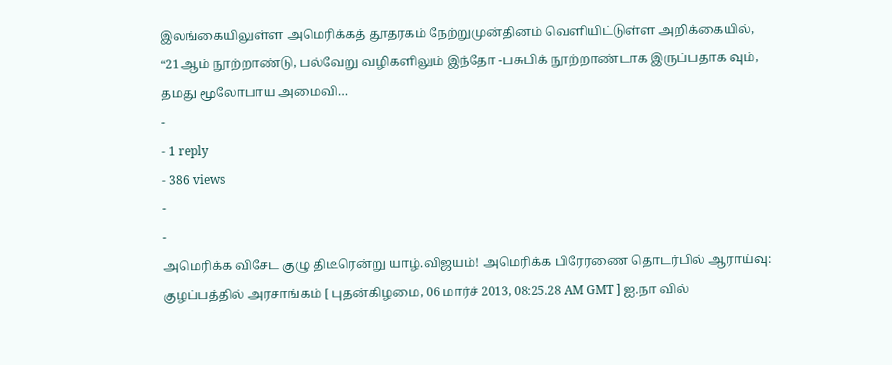இலங்கையிலுள்ள அமெரிக்கத் தூதரகம் நேற்றுமுன்தினம் வெளியிட்டுள்ள அறிக்கையில், “21ஆம் நூற்றாண்டு, பல்வேறு வழிகளிலும் இந்தோ -பசுபிக் நூற்றாண்டாக இருப்பதாக வும், தமது மூலோபாய அமைவி…
-
- 1 reply
- 386 views
-
-
அமெரிக்க விசேட குழு திடீரென்று யாழ்.விஜயம்! அமெரிக்க பிரேரணை தொடர்பில் ஆராய்வு: குழப்பத்தில் அரசாங்கம் [ புதன்கிழமை, 06 மார்ச் 2013, 08:25.28 AM GMT ] ஐ.நா வில்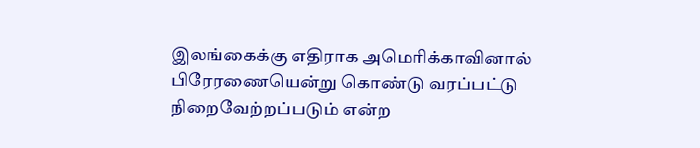இலங்கைக்கு எதிராக அமெரிக்காவினால் பிரேரணையென்று கொண்டு வரப்பட்டு நிறைவேற்றப்படும் என்ற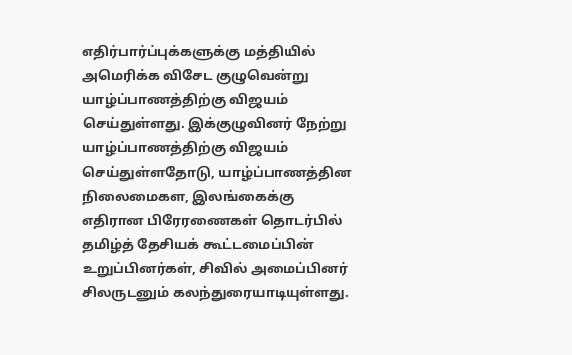எதிர்பார்ப்புக்களுக்கு மத்தியில் அமெரிக்க விசேட குழுவென்று யாழ்ப்பாணத்திற்கு விஜயம் செய்துள்ளது. இக்குழுவினர் நேற்று யாழ்ப்பாணத்திற்கு விஜயம் செய்துள்ளதோடு, யாழ்ப்பாணத்தின நிலைமைகள, இலங்கைக்கு எதிரான பிரேரணைகள் தொடர்பில் தமிழ்த் தேசியக் கூட்டமைப்பின் உறுப்பினர்கள், சிவில் அமைப்பினர் சிலருடனும் கலந்துரையாடியுள்ளது.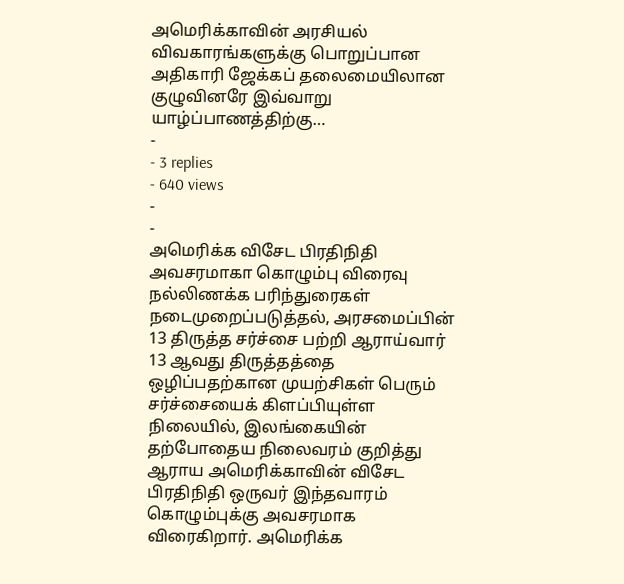அமெரிக்காவின் அரசியல் விவகாரங்களுக்கு பொறுப்பான அதிகாரி ஜேக்கப் தலைமையிலான குழுவினரே இவ்வாறு யாழ்ப்பாணத்திற்கு…
-
- 3 replies
- 640 views
-
-
அமெரிக்க விசேட பிரதிநிதி அவசரமாகா கொழும்பு விரைவு நல்லிணக்க பரிந்துரைகள் நடைமுறைப்படுத்தல், அரசமைப்பின் 13 திருத்த சர்ச்சை பற்றி ஆராய்வார் 13 ஆவது திருத்தத்தை ஒழிப்பதற்கான முயற்சிகள் பெரும் சர்ச்சையைக் கிளப்பியுள்ள நிலையில், இலங்கையின் தற்போதைய நிலைவரம் குறித்து ஆராய அமெரிக்காவின் விசேட பிரதிநிதி ஒருவர் இந்தவாரம் கொழும்புக்கு அவசரமாக விரைகிறார். அமெரிக்க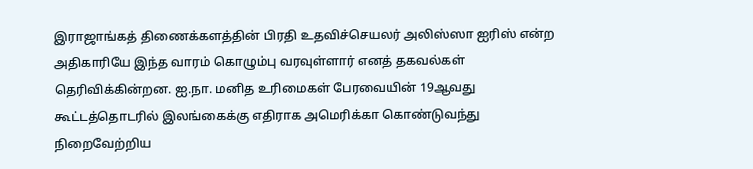இராஜாங்கத் திணைக்களத்தின் பிரதி உதவிச்செயலர் அலிஸ்ஸா ஐரிஸ் என்ற அதிகாரியே இந்த வாரம் கொழும்பு வரவுள்ளார் எனத் தகவல்கள் தெரிவிக்கின்றன. ஐ.நா. மனித உரிமைகள் பேரவையின் 19ஆவது கூட்டத்தொடரில் இலங்கைக்கு எதிராக அமெரிக்கா கொண்டுவந்து நிறைவேற்றிய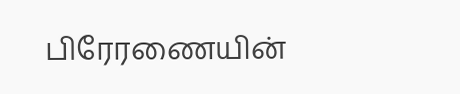பிரேரணையின்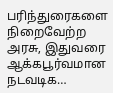பரிந்துரைகளை நிறைவேற்ற அரசு, இதுவரை ஆக்கபூர்வமான நடவடிக…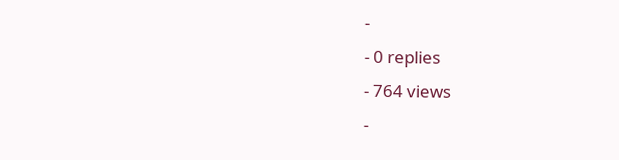-
- 0 replies
- 764 views
-